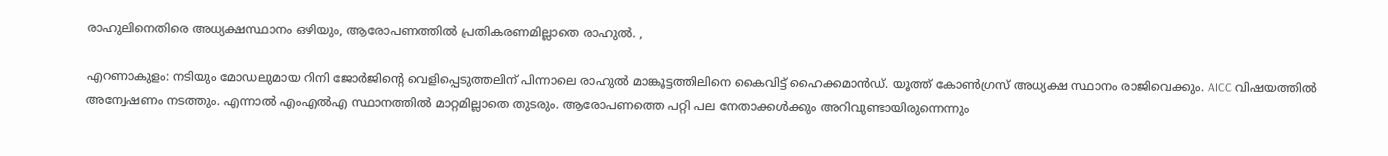രാഹുലിനെതിരെ അധ്യക്ഷസ്ഥാനം ഒഴിയും, ആരോപണത്തിൽ പ്രതികരണമില്ലാതെ രാഹുൽ. ,

എറണാകുളം: നടിയും മോഡലുമായ റിനി ജോർജിന്റെ വെളിപ്പെടുത്തലിന് പിന്നാലെ രാഹുൽ മാങ്കൂട്ടത്തിലിനെ കൈവിട്ട് ഹൈക്കമാൻഡ്. യൂത്ത് കോൺഗ്രസ് അധ്യക്ഷ സ്ഥാനം രാജിവെക്കും. AICC വിഷയത്തിൽ അന്വേഷണം നടത്തും. എന്നാൽ എംഎൽഎ സ്ഥാനത്തിൽ മാറ്റമില്ലാതെ തുടരും. ആരോപണത്തെ പറ്റി പല നേതാക്കൾക്കും അറിവുണ്ടായിരുന്നെന്നും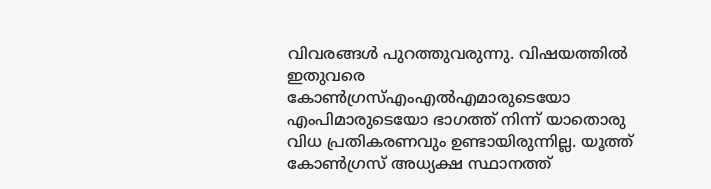വിവരങ്ങൾ പുറത്തുവരുന്നു. വിഷയത്തിൽ ഇതുവരെ കോൺഗ്രസ്എംഎൽഎമാരുടെയോ എംപിമാരുടെയോ ഭാഗത്ത് നിന്ന് യാതൊരു വിധ പ്രതികരണവും ഉണ്ടായിരുന്നില്ല. യൂത്ത് കോൺഗ്രസ് അധ്യക്ഷ സ്ഥാനത്ത്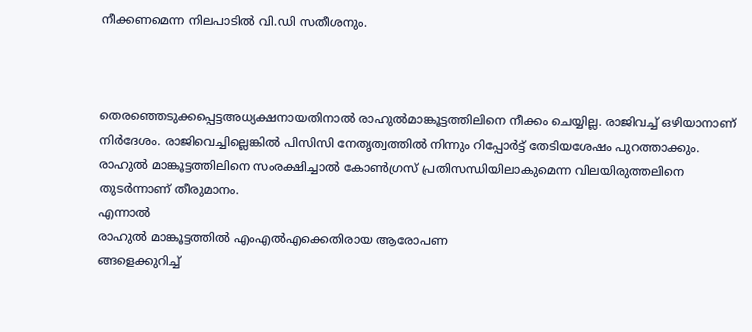നീക്കണമെന്ന നിലപാടിൽ വി.ഡി സതീശനും.



തെരഞ്ഞെടുക്കപ്പെട്ടഅധ്യക്ഷനായതിനാൽ രാഹുൽമാങ്കൂട്ടത്തിലിനെ നീക്കം ചെയ്യില്ല. രാജിവച്ച് ഒഴിയാനാണ് നിർദേശം. രാജിവെച്ചില്ലെങ്കിൽ പിസിസി നേതൃത്വത്തിൽ നിന്നും റിപ്പോർട്ട് തേടിയശേഷം പുറത്താക്കും. രാഹുൽ മാങ്കൂട്ടത്തിലിനെ സംരക്ഷിച്ചാൽ കോൺഗ്രസ് പ്രതിസന്ധിയിലാകുമെന്ന വിലയിരുത്തലിനെ തുടർന്നാണ് തീരുമാനം.
എന്നാൽ
രാഹുൽ മാങ്കൂട്ടത്തിൽ എംഎൽഎക്കെതിരായ ആരോപണ
ങ്ങളെക്കുറിച്ച്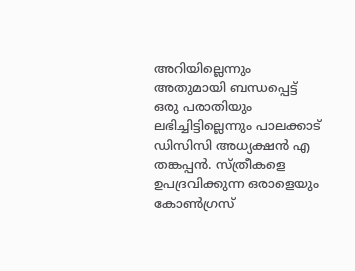അറിയില്ലെന്നും അതുമായി ബന്ധപ്പെട്ട് ഒരു പരാതിയും ലഭിച്ചിട്ടില്ലെന്നും പാലക്കാട് ഡിസിസി അധ്യക്ഷൻ എ തങ്കപ്പൻ. സ്ത്രീകളെ ഉപദ്രവിക്കുന്ന ഒരാളെയും കോണ്‍ഗ്രസ്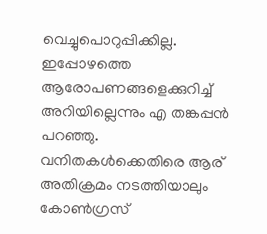വെച്ചുപൊറുപ്പിക്കില്ല. ഇപ്പോഴത്തെ ആരോപണങ്ങളെക്കുറിച്ച് അറിയില്ലെന്നും എ തങ്കപ്പൻ പറഞ്ഞു.
വനിതകൾക്കെതിരെ ആര് അതിക്രമം നടത്തിയാലും കോൺഗ്രസ്‌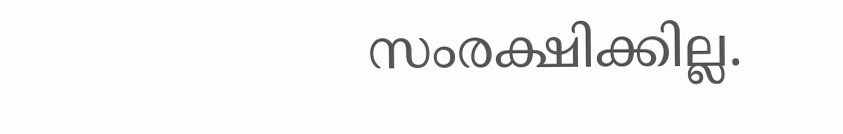സംരക്ഷിക്കില്ല.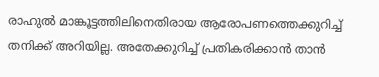രാഹുൽ മാങ്കൂട്ടത്തിലിനെതിരായ ആരോപണത്തെക്കുറിച്ച് തനിക്ക് അറിയില്ല. അതേക്കുറിച്ച് പ്രതികരിക്കാൻ താൻ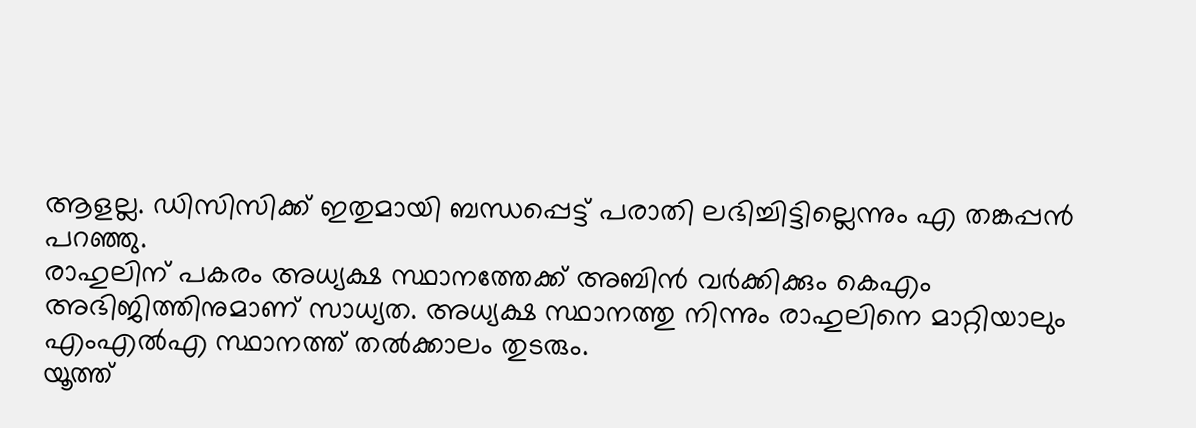ആളല്ല. ഡിസിസിക്ക് ഇതുമായി ബന്ധപ്പെട്ട് പരാതി ലഭിച്ചിട്ടില്ലെന്നും എ തങ്കപ്പൻ പറഞ്ഞു.
രാഹുലിന് പകരം അധ്യക്ഷ സ്ഥാനത്തേക്ക് അബിൻ വർക്കിക്കും കെഎം അഭിജിത്തിനുമാണ് സാധ്യത. അധ്യക്ഷ സ്ഥാനത്തു നിന്നും രാഹുലിനെ മാറ്റിയാലും എംഎൽഎ സ്ഥാനത്ത് തൽക്കാലം തുടരും.
യൂത്ത്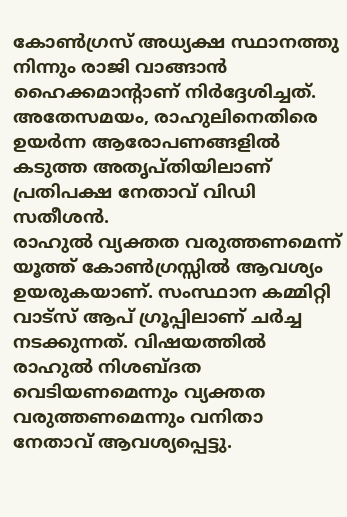കോണ്‍ഗ്രസ് അധ്യക്ഷ സ്ഥാനത്തു നിന്നും രാജി വാങ്ങാൻ ഹൈക്കമാൻ്റാണ് നിർദ്ദേശിച്ചത്. അതേസമയം, രാഹുലിനെതിരെ ഉയർന്ന ആരോപണങ്ങളിൽ കടുത്ത അതൃപ്തിയിലാണ് പ്രതിപക്ഷ നേതാവ് വിഡി സതീശൻ.
രാഹുൽ വ്യക്തത വരുത്തണമെന്ന് യൂത്ത് കോൺഗ്രസ്സിൽ ആവശ്യം ഉയരുകയാണ്. സംസ്ഥാന കമ്മിറ്റി വാട്സ് ആപ് ഗ്രൂപ്പിലാണ് ചർച്ച നടക്കുന്നത്. വിഷയത്തിൽ രാഹുൽ നിശബ്ദത വെടിയണമെന്നും വ്യക്തത വരുത്തണമെന്നും വനിതാ നേതാവ് ആവശ്യപ്പെട്ടു.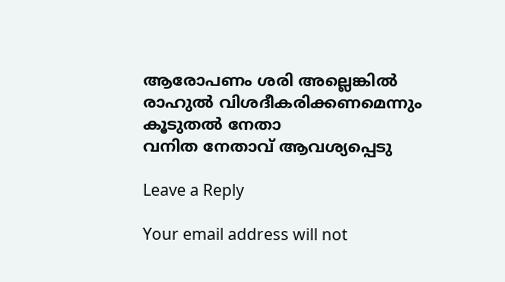ആരോപണം ശരി അല്ലെങ്കിൽ രാഹുൽ വിശദീകരിക്കണമെന്നും കൂടുതൽ നേതാ
വനിത നേതാവ് ആവശ്യപ്പെടു

Leave a Reply

Your email address will not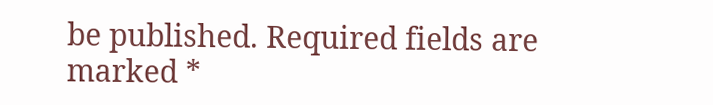be published. Required fields are marked *